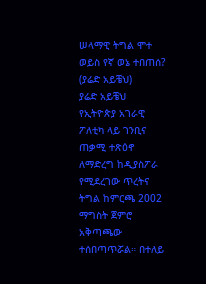ሠላማዊ ትግል ሞተ ወይስ የኛ ወኔ ተበጠሰ? (ያሬድ አይቼህ)
ያሬድ አይቼህ
የኢትዮጵያ አገራዊ ፖለቲካ ላይ ገንቢና ጠቃሚ ተጽዕኖ ለማድረግ ከዲያስፖራ የሚደረገው ጥረትና ትግል ከምርጫ 2002 ማግስት ጀምሮ አቅጣጫው ተሰበጣጥሯል። በተለይ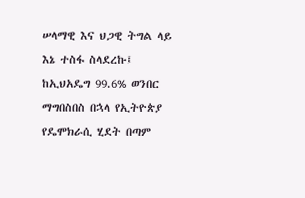ሠላማዊ እና ህጋዊ ትግል ላይ እኔ ተስፋ ስላደረኩ፤ ከኢህአዴግ 99.6% ወንበር ማግበስበስ በኋላ የኢትዮጵያ የዴሞክራሲ ሂደት በጣም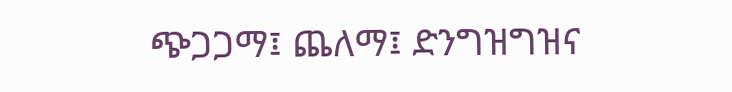ጭጋጋማ፤ ጨለማ፤ ድንግዝግዝና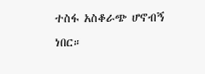ተስፋ አስቆራጭ ሆኖብኝ ነበር።